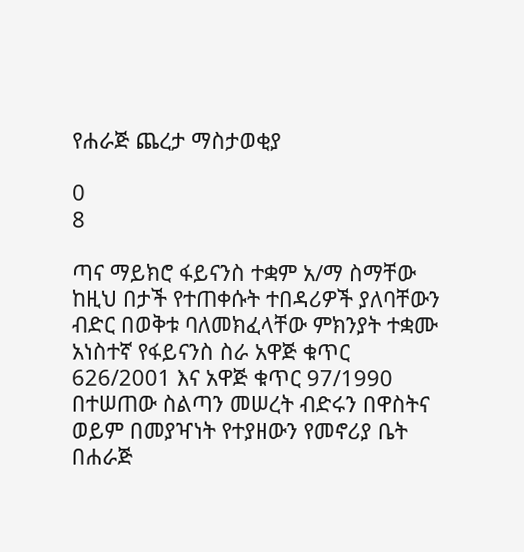የሐራጅ ጨረታ ማስታወቂያ

0
8

ጣና ማይክሮ ፋይናንስ ተቋም አ/ማ ስማቸው ከዚህ በታች የተጠቀሱት ተበዳሪዎች ያለባቸውን ብድር በወቅቱ ባለመክፈላቸው ምክንያት ተቋሙ አነስተኛ የፋይናንስ ስራ አዋጅ ቁጥር 626/2001 እና አዋጅ ቁጥር 97/1990 በተሠጠው ስልጣን መሠረት ብድሩን በዋስትና ወይም በመያዣነት የተያዘውን የመኖሪያ ቤት በሐራጅ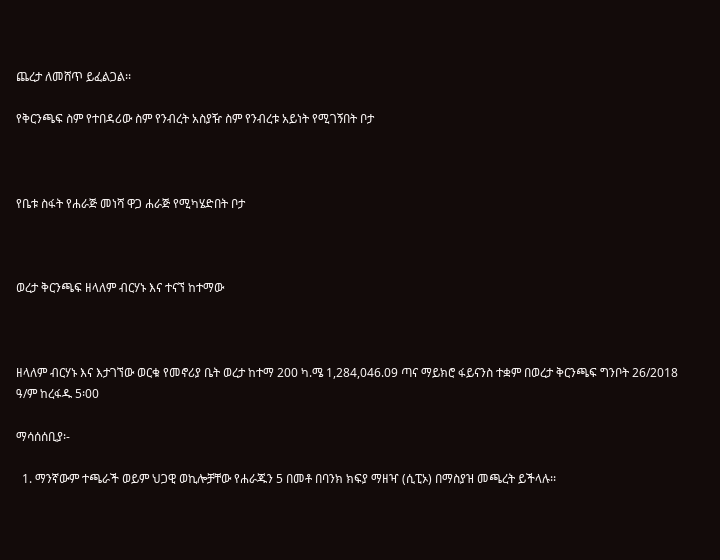ጨረታ ለመሸጥ ይፈልጋል፡፡

የቅርንጫፍ ስም የተበዳሪው ስም የንብረት አስያዥ ስም የንብረቱ አይነት የሚገኝበት ቦታ



የቤቱ ስፋት የሐራጅ መነሻ ዋጋ ሐራጅ የሚካሄድበት ቦታ



ወረታ ቅርንጫፍ ዘላለም ብርሃኑ እና ተናኘ ከተማው



ዘላለም ብርሃኑ እና እታገኘው ወርቁ የመኖሪያ ቤት ወረታ ከተማ 200 ካ.ሜ 1,284,046.09 ጣና ማይክሮ ፋይናንስ ተቋም በወረታ ቅርንጫፍ ግንቦት 26/2018 ዓ/ም ከረፋዱ 5፡00

ማሳሰሰቢያ፡-

  1. ማንኛውም ተጫራች ወይም ህጋዊ ወኪሎቻቸው የሐራጁን 5 በመቶ በባንክ ክፍያ ማዘዣ (ሲፒኦ) በማስያዝ መጫረት ይችላሉ፡፡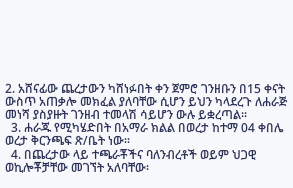2. አሸናፊው ጨረታውን ካሸነፉበት ቀን ጀምሮ ገንዘቡን በ15 ቀናት ውስጥ አጠቃሎ መክፈል ያለባቸው ሲሆን ይህን ካላደረጉ ለሐራጅ መነሻ ያስያዙት ገንዘብ ተመላሽ ሳይሆን ውሉ ይቋረጣል፡፡
  3. ሐራጁ የሚካሄድበት በአማራ ክልል በወረታ ከተማ 04 ቀበሌ ወረታ ቅርንጫፍ ጽ/ቤት ነው፡፡
  4. በጨረታው ላይ ተጫራቾችና ባለንብረቶች ወይም ህጋዊ ወኪሎቾቻቸው መገኘት አለባቸው፡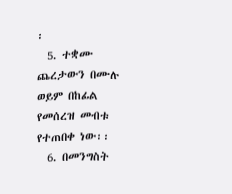፡
  5. ተቋሙ ጨረታውን በሙሉ ወይም በከፊል የመሰረዝ መብቱ የተጠበቀ ነው፡፡
  6. በመንግስት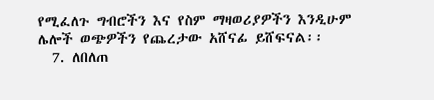የሚፈለጉ ግብሮችን እና የስም ማዛወሪያዎችን እንዲሁም ሌሎች ወጭዎችን የጨረታው አሸናፊ ይሸፍናል፡፡
  7. ለበለጠ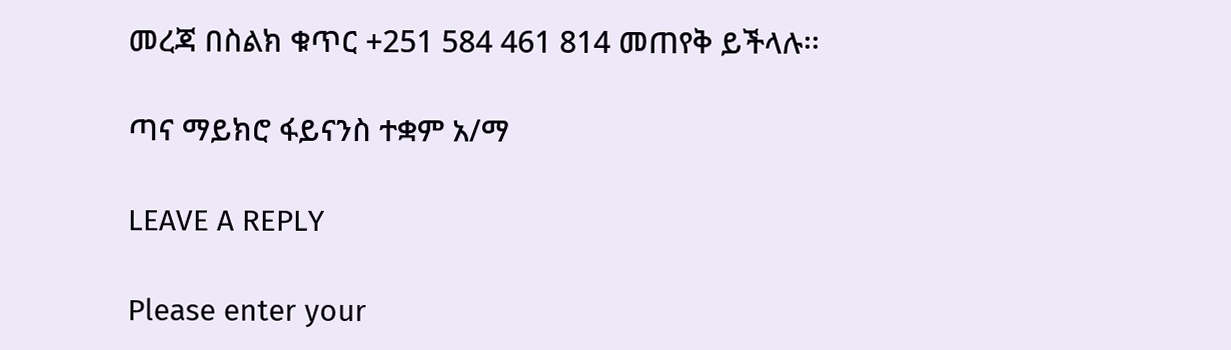መረጃ በስልክ ቁጥር +251 584 461 814 መጠየቅ ይችላሉ፡፡

ጣና ማይክሮ ፋይናንስ ተቋም አ/ማ

LEAVE A REPLY

Please enter your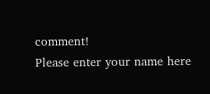comment!
Please enter your name here